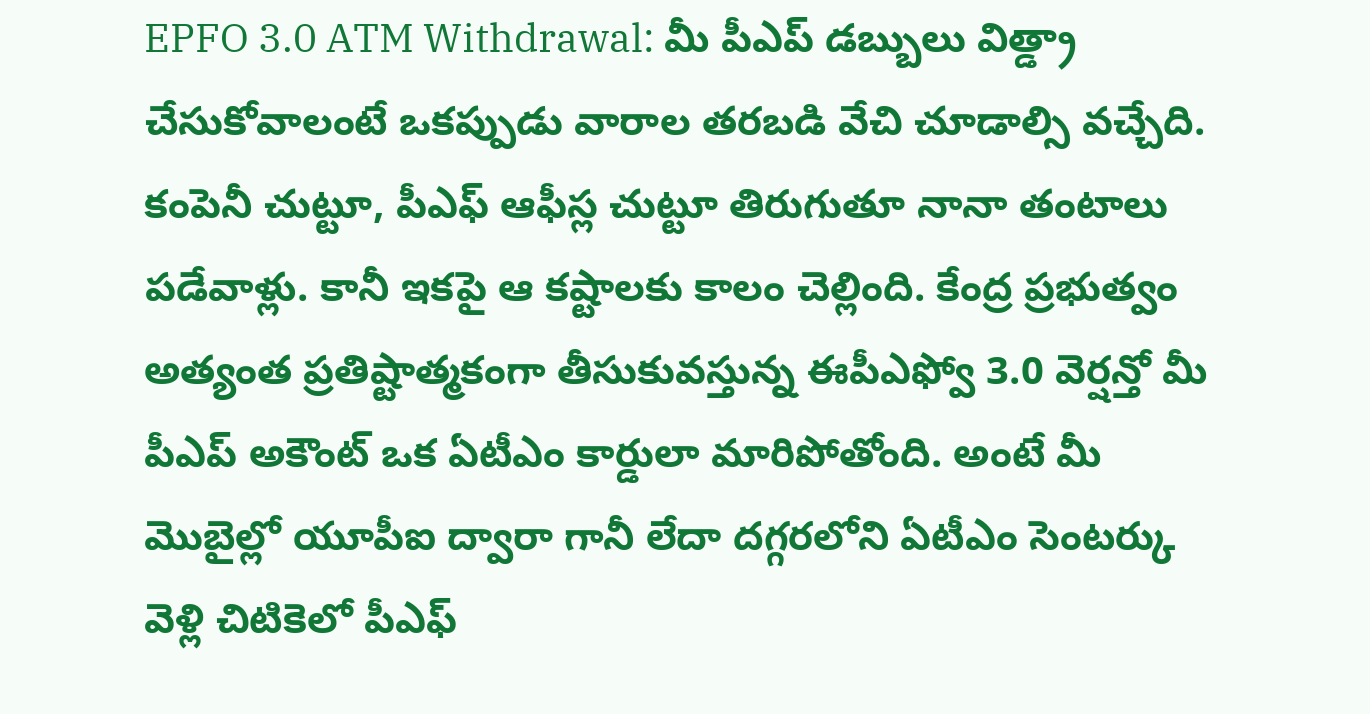EPFO 3.0 ATM Withdrawal: మీ పీఎప్ డబ్బులు విత్డ్రా చేసుకోవాలంటే ఒకప్పుడు వారాల తరబడి వేచి చూడాల్సి వచ్చేది. కంపెనీ చుట్టూ, పీఎఫ్ ఆఫీస్ల చుట్టూ తిరుగుతూ నానా తంటాలు పడేవాళ్లు. కానీ ఇకపై ఆ కష్టాలకు కాలం చెల్లింది. కేంద్ర ప్రభుత్వం అత్యంత ప్రతిష్టాత్మకంగా తీసుకువస్తున్న ఈపీఎఫ్వో 3.0 వెర్షన్తో మీ పీఎప్ అకౌంట్ ఒక ఏటీఎం కార్డులా మారిపోతోంది. అంటే మీ మొబైల్లో యూపీఐ ద్వారా గానీ లేదా దగ్గరలోని ఏటీఎం సెంటర్కు వెళ్లి చిటికెలో పీఎఫ్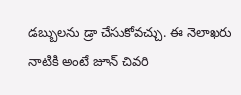డబ్బులను డ్రా చేసుకోవచ్చు. ఈ నెలాఖరు నాటికి అంటే జూన్ చివరి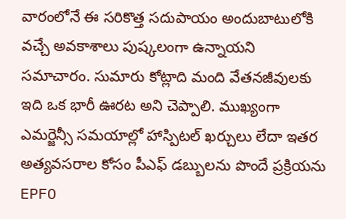వారంలోనే ఈ సరికొత్త సదుపాయం అందుబాటులోకి వచ్చే అవకాశాలు పుష్కలంగా ఉన్నాయని సమాచారం. సుమారు కోట్లాది మంది వేతనజీవులకు ఇది ఒక భారీ ఊరట అని చెప్పాలి. ముఖ్యంగా ఎమర్జెన్సీ సమయాల్లో హాస్పిటల్ ఖర్చులు లేదా ఇతర అత్యవసరాల కోసం పీఎఫ్ డబ్బులను పొందే ప్రక్రియను EPFO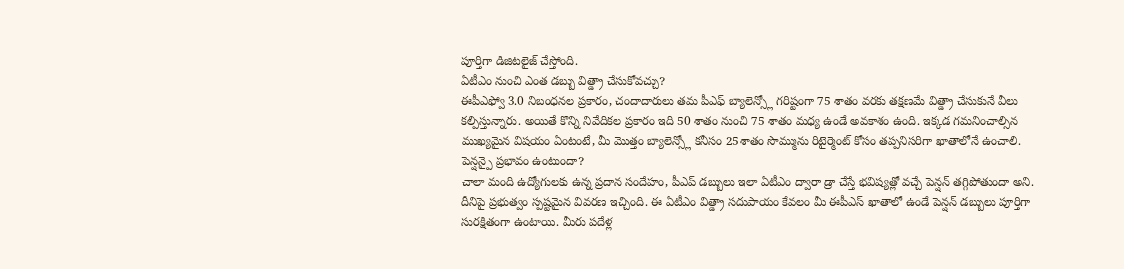పూర్తిగా డిజిటలైజ్ చేస్తోంది.
ఏటీఎం నుంచి ఎంత డబ్బు విత్డ్రా చేసుకోవచ్చు?
ఈపీఎఫ్వో 3.0 నిబంధనల ప్రకారం, చందాదారులు తమ పీఎఫ్ బ్యాలెన్స్లో గరిష్టంగా 75 శాతం వరకు తక్షణమే విత్డ్రా చేసుకునే వీలు కల్పిస్తున్నారు. అయితే కొన్ని నివేదికల ప్రకారం ఇది 50 శాతం నుంచి 75 శాతం మధ్య ఉండే అవకాశం ఉంది. ఇక్కడ గమనించాల్సిన ముఖ్యమైన విషయం ఏంటంటే, మీ మొత్తం బ్యాలెన్స్లో కనీసం 25శాతం సొమ్మును రిటైర్మెంట్ కోసం తప్పనిసరిగా ఖాతాలోనే ఉంచాలి.
పెన్షన్పై ప్రభావం ఉంటుందా?
చాలా మంది ఉద్యోగులకు ఉన్న ప్రదాన సందేహం, పీఎప్ డబ్బులు ఇలా ఏటీఎం ద్వారా డ్రా చేస్తే భవిష్యత్లో వచ్చే పెన్షన్ తగ్గిపోతుందా అని. దీనిపై ప్రభుత్వం స్పష్టమైన వివరణ ఇచ్చింది. ఈ ఏటీఎం విత్డ్రా సదుపాయం కేవలం మీ ఈపీఎస్ ఖాతాలో ఉండే పెన్షన్ డబ్బులు పూర్తిగా సురక్షితంగా ఉంటాయి. మీరు పదేళ్ల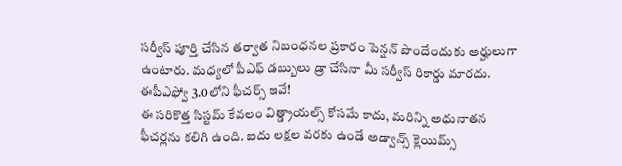సర్వీస్ పూర్తి చేసిన తర్వాత నిబంధనల ప్రకారం పెన్షన్ పొందేందుకు అర్హులుగా ఉంటారు. మధ్యలో పీఎఫ్ డబ్బులు డ్రా చేసినా మీ సర్వీస్ రికార్డు మారదు.
ఈపీఎఫ్వో 3.0లోని ఫీచర్స్ ఇవే!
ఈ సరికొత్త సిస్టమ్ కేవలం విత్డ్రాయల్స్ కోసమే కాదు, మరిన్ని అధునాతన ఫీచర్లను కలిగి ఉంది. ఐదు లక్షల వరకు ఉండే అడ్వాన్స్ క్లెయిమ్స్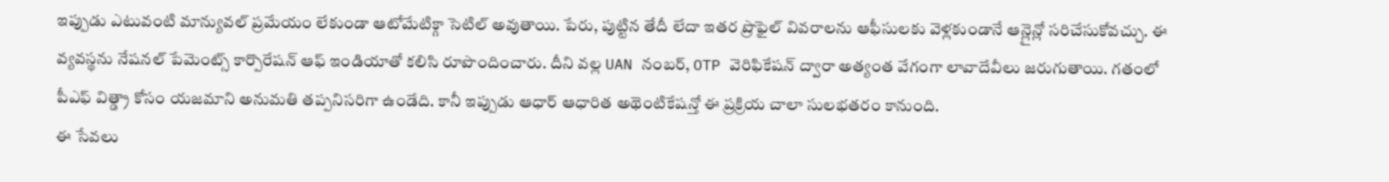ఇప్పుడు ఎటువంటి మాన్యువల్ ప్రమేయం లేకుండా ఆటోమేటిక్గా సెటిల్ అవుతాయి. పేరు, పుట్టిన తేదీ లేదా ఇతర ప్రొఫైల్ వివరాలను ఆఫీసులకు వెళ్లకుండానే ఆన్లైన్లో సరిచేసుకోవచ్చు. ఈ వ్యవస్థను నేషనల్ పేమెంట్స్ కార్పొరేషన్ ఆఫ్ ఇండియాతో కలిసి రూపొందించారు. దీని వల్ల UAN నంబర్, OTP వెరిఫికేషన్ ద్వారా అత్యంత వేగంగా లావాదేవీలు జరుగుతాయి. గతంలో పీఎఫ్ విత్డ్రా కోసం యజమాని అనుమతి తప్పనిసరిగా ఉండేది. కానీ ఇప్పుడు ఆధార్ ఆధారిత అథెంటికేషన్తో ఈ ప్రక్రియ చాలా సులభతరం కానుంది.
ఈ సేవలు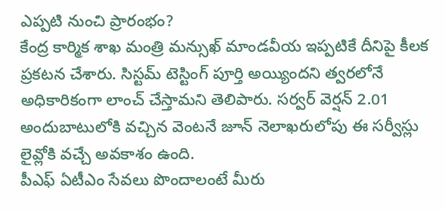ఎప్పటి నుంచి ప్రారంభం?
కేంద్ర కార్మిక శాఖ మంత్రి మన్సుఖ్ మాండవీయ ఇప్పటికే దీనిపై కీలక ప్రకటన చేశారు. సిస్టమ్ టెస్టింగ్ పూర్తి అయ్యిందని త్వరలోనే అధికారికంగా లాంచ్ చేస్తామని తెలిపారు. సర్వర్ వెర్షన్ 2.01 అందుబాటులోకి వచ్చిన వెంటనే జూన్ నెలాఖరులోపు ఈ సర్వీస్లు లైవ్లోకి వచ్చే అవకాశం ఉంది.
పీఎఫ్ ఏటీఎం సేవలు పొందాలంటే మీరు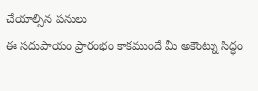చేయాల్సిన పనులు
ఈ సదుపాయం ప్రారంభం కాకముందే మీ అకౌంట్ను సిద్ధం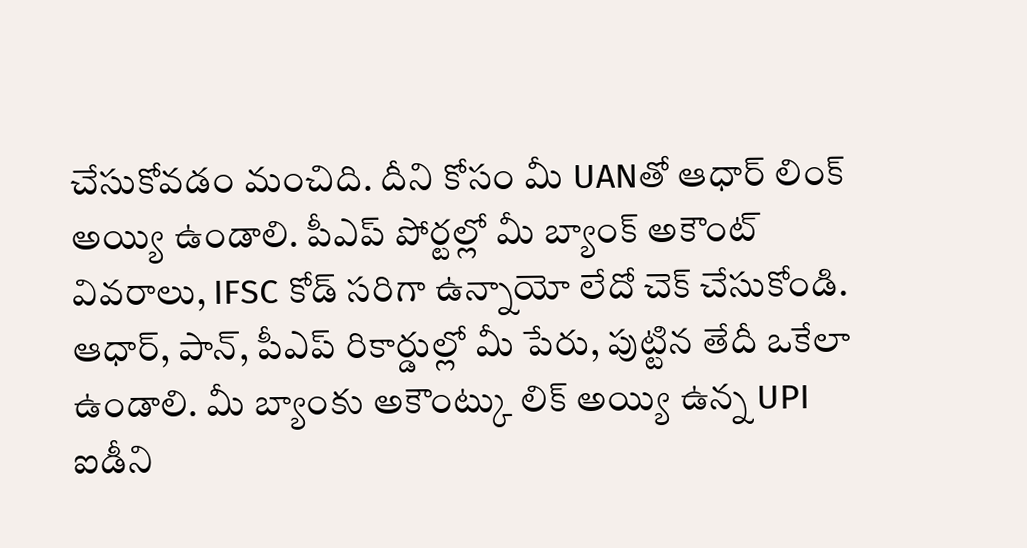చేసుకోవడం మంచిది. దీని కోసం మీ UANతో ఆధార్ లింక్ అయ్యి ఉండాలి. పీఎప్ పోర్టల్లో మీ బ్యాంక్ అకౌంట్ వివరాలు, IFSC కోడ్ సరిగా ఉన్నాయో లేదో చెక్ చేసుకోండి. ఆధార్, పాన్, పీఎప్ రికార్డుల్లో మీ పేరు, పుట్టిన తేదీ ఒకేలా ఉండాలి. మీ బ్యాంకు అకౌంట్కు లిక్ అయ్యి ఉన్న UPI ఐడీని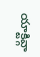యాక్టివ్గా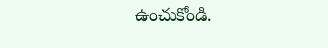ఉంచుకోండి.